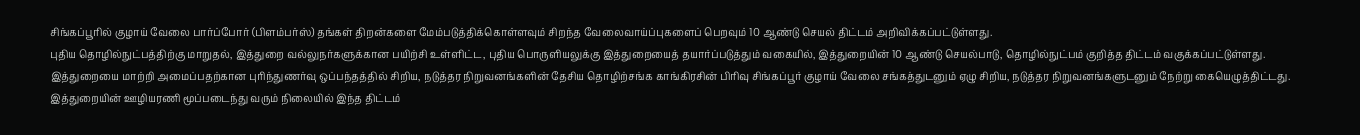சிங்கப்பூரில் குழாய் வேலை பார்ப்போர் (பிளம்பர்ஸ்) தங்கள் திறன்களை மேம்படுத்திக்கொள்ளவும் சிறந்த வேலைவாய்ப்புகளைப் பெறவும் 10 ஆண்டு செயல் திட்டம் அறிவிக்கப்பட்டுள்ளது.
புதிய தொழில்நுட்பத்திற்கு மாறுதல், இத்துறை வல்லுநர்களுக்கான பயிற்சி உள்ளிட்ட, புதிய பொருளியலுக்கு இத்துறையைத் தயார்ப்படுத்தும் வகையில், இத்துறையின் 10 ஆண்டு செயல்பாடு, தொழில்நுட்பம் குறித்த திட்டம் வகுக்கப்பட்டுள்ளது.
இத்துறையை மாற்றி அமைப்பதற்கான புரிந்துணர்வு ஒப்பந்தத்தில் சிறிய, நடுத்தர நிறுவனங்களின் தேசிய தொழிற்சங்க காங்கிரசின் பிரிவு சிங்கப்பூர் குழாய் வேலை சங்கத்துடனும் ஏழு சிறிய, நடுத்தர நிறுவனங்களுடனும் நேற்று கையெழுத்திட்டது.
இத்துறையின் ஊழியரணி மூப்படைந்து வரும் நிலையில் இந்த திட்டம்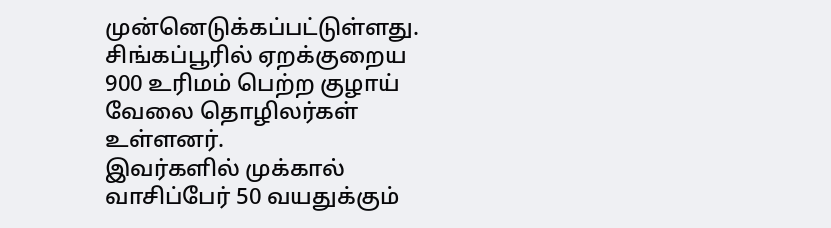முன்னெடுக்கப்பட்டுள்ளது.
சிங்கப்பூரில் ஏறக்குறைய 900 உரிமம் பெற்ற குழாய் வேலை தொழிலர்கள் உள்ளனர்.
இவர்களில் முக்கால் வாசிப்பேர் 50 வயதுக்கும்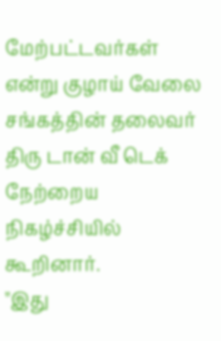மேற்பட்டவர்கள் என்று குழாய் வேலை சங்கத்தின் தலைவர் திரு டான் வீ டெக் நேற்றைய நிகழ்ச்சியில் கூறினார்.
"இது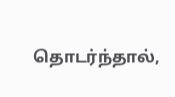தொடர்ந்தால்,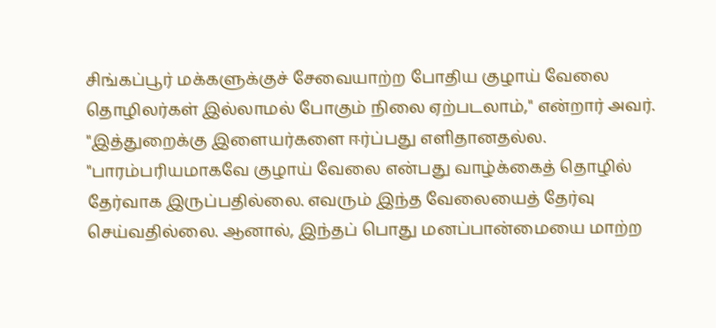சிங்கப்பூர் மக்களுக்குச் சேவையாற்ற போதிய குழாய் வேலை தொழிலர்கள் இல்லாமல் போகும் நிலை ஏற்படலாம்," என்றார் அவர்.
"இத்துறைக்கு இளையர்களை ஈர்ப்பது எளிதானதல்ல. "பாரம்பரியமாகவே குழாய் வேலை என்பது வாழ்க்கைத் தொழில் தேர்வாக இருப்பதில்லை. எவரும் இந்த வேலையைத் தேர்வு செய்வதில்லை. ஆனால், இந்தப் பொது மனப்பான்மையை மாற்ற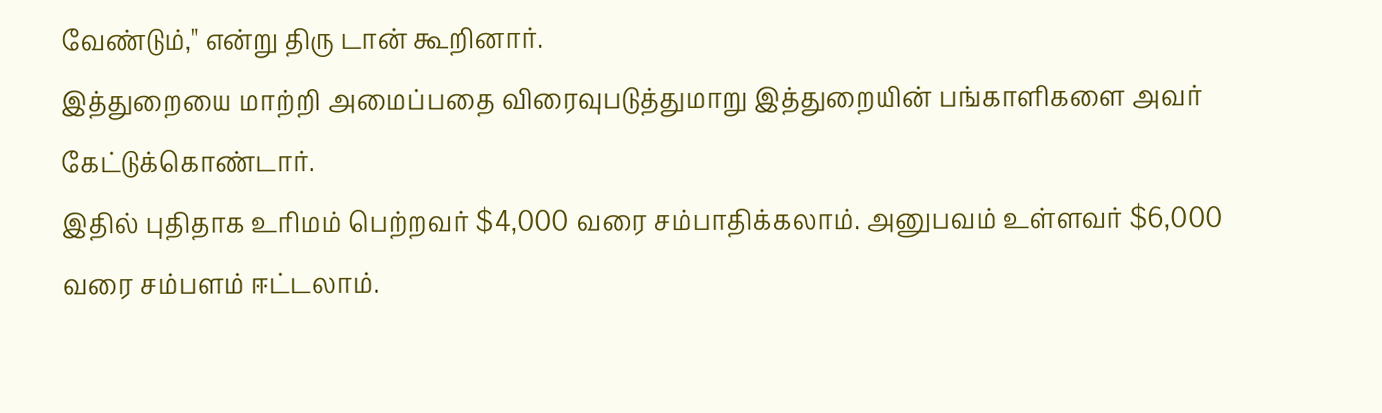வேண்டும்," என்று திரு டான் கூறினார்.
இத்துறையை மாற்றி அமைப்பதை விரைவுபடுத்துமாறு இத்துறையின் பங்காளிகளை அவர் கேட்டுக்கொண்டார்.
இதில் புதிதாக உரிமம் பெற்றவர் $4,000 வரை சம்பாதிக்கலாம். அனுபவம் உள்ளவர் $6,000 வரை சம்பளம் ஈட்டலாம்.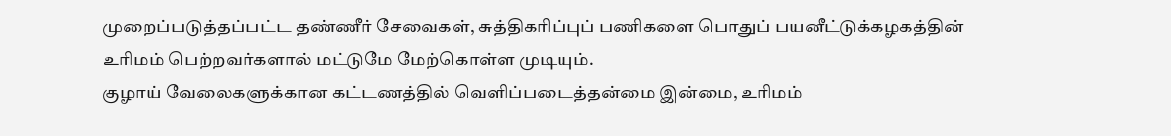முறைப்படுத்தப்பட்ட தண்ணீர் சேவைகள், சுத்திகரிப்புப் பணிகளை பொதுப் பயனீட்டுக்கழகத்தின் உரிமம் பெற்றவர்களால் மட்டுமே மேற்கொள்ள முடியும்.
குழாய் வேலைகளுக்கான கட்டணத்தில் வெளிப்படைத்தன்மை இன்மை, உரிமம்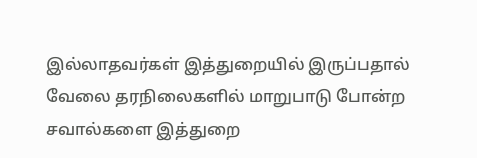இல்லாதவர்கள் இத்துறையில் இருப்பதால் வேலை தரநிலைகளில் மாறுபாடு போன்ற சவால்களை இத்துறை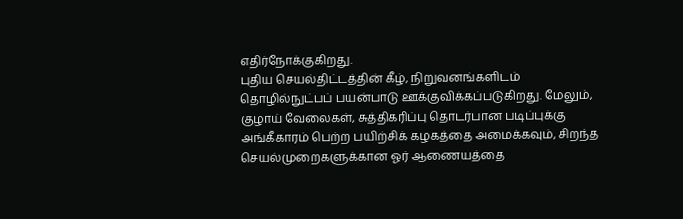எதிர்நோக்குகிறது.
புதிய செயல்திட்டத்தின் கீழ், நிறுவனங்களிடம் தொழில்நுட்பப் பயன்பாடு ஊக்குவிக்கப்படுகிறது. மேலும், குழாய் வேலைகள், சுத்திகரிப்பு தொடர்பான படிப்புக்கு அங்கீகாரம் பெற்ற பயிற்சிக் கழகத்தை அமைக்கவும், சிறந்த செயல்முறைகளுக்கான ஓர் ஆணையத்தை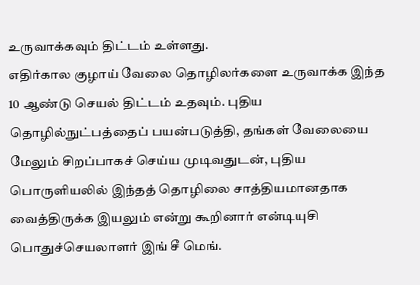உருவாக்கவும் திட்டம் உள்ளது.
எதிர்கால குழாய் வேலை தொழிலர்களை உருவாக்க இந்த 10 ஆண்டு செயல் திட்டம் உதவும். புதிய தொழில்நுட்பத்தைப் பயன்படுத்தி, தங்கள் வேலையை மேலும் சிறப்பாகச் செய்ய முடிவதுடன், புதிய பொருளியலில் இந்தத் தொழிலை சாத்தியமானதாக வைத்திருக்க இயலும் என்று கூறினார் என்டியுசி பொதுச்செயலாளர் இங் சீ மெங்.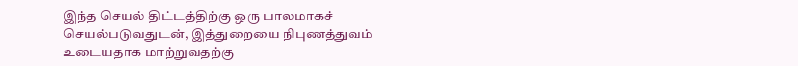இந்த செயல் திட்டத்திற்கு ஒரு பாலமாகச் செயல்படுவதுடன், இத்துறையை நிபுணத்துவம் உடையதாக மாற்றுவதற்கு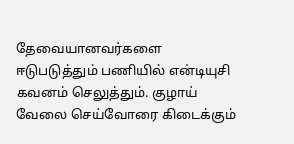தேவையானவர்களை ஈடுபடுத்தும் பணியில் என்டியுசி கவனம் செலுத்தும். குழாய் வேலை செய்வோரை கிடைக்கும்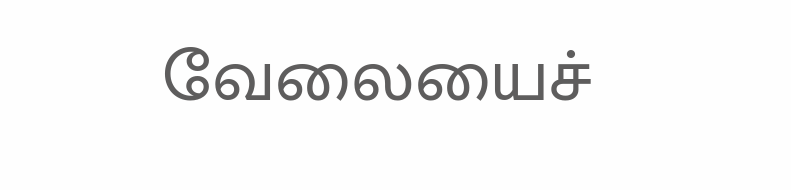வேலையைச்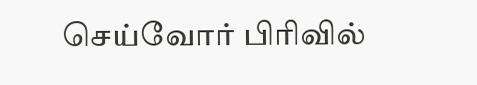செய்வோர் பிரிவில்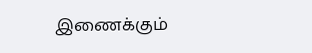இணைக்கும்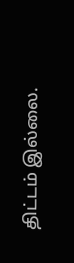திட்டம் இல்லை.